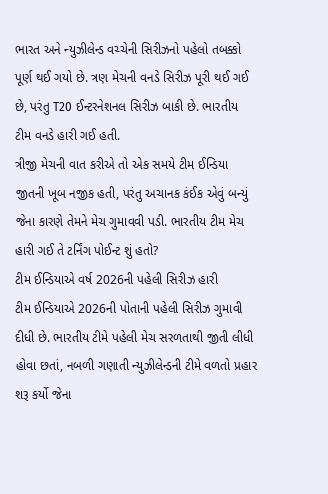ભારત અને ન્યુઝીલેન્ડ વચ્ચેની સિરીઝનો પહેલો તબક્કો પૂર્ણ થઈ ગયો છે. ત્રણ મેચની વનડે સિરીઝ પૂરી થઈ ગઈ છે, પરંતુ T20 ઈન્ટરનેશનલ સિરીઝ બાકી છે. ભારતીય ટીમ વનડે હારી ગઈ હતી.
ત્રીજી મેચની વાત કરીએ તો એક સમયે ટીમ ઈન્ડિયા જીતની ખૂબ નજીક હતી, પરંતુ અચાનક કંઈક એવું બન્યું જેના કારણે તેમને મેચ ગુમાવવી પડી. ભારતીય ટીમ મેચ હારી ગઈ તે ટર્નિંગ પોઈન્ટ શું હતો?
ટીમ ઈન્ડિયાએ વર્ષ 2026ની પહેલી સિરીઝ હારી
ટીમ ઈન્ડિયાએ 2026ની પોતાની પહેલી સિરીઝ ગુમાવી દીધી છે. ભારતીય ટીમે પહેલી મેચ સરળતાથી જીતી લીધી હોવા છતાં, નબળી ગણાતી ન્યુઝીલેન્ડની ટીમે વળતો પ્રહાર શરૂ કર્યો જેના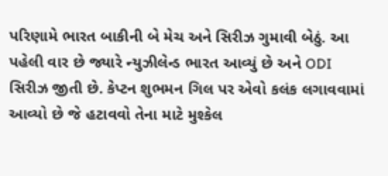પરિણામે ભારત બાકીની બે મેચ અને સિરીઝ ગુમાવી બેઠું. આ પહેલી વાર છે જ્યારે ન્યુઝીલેન્ડ ભારત આવ્યું છે અને ODI સિરીઝ જીતી છે. કેપ્ટન શુભમન ગિલ પર એવો કલંક લગાવવામાં આવ્યો છે જે હટાવવો તેના માટે મુશ્કેલ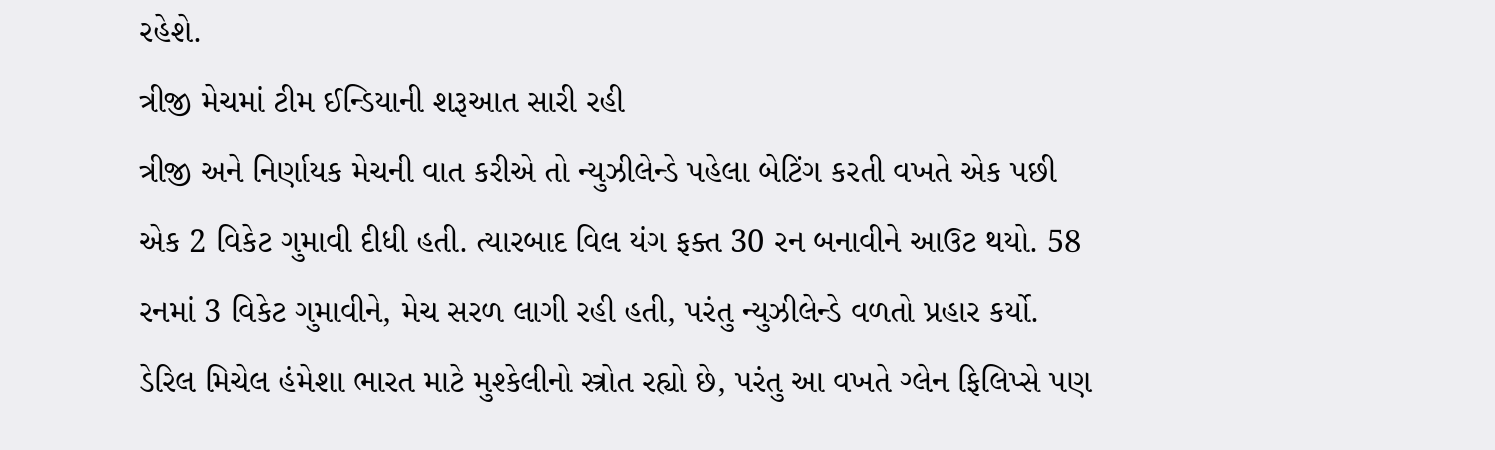રહેશે.
ત્રીજી મેચમાં ટીમ ઈન્ડિયાની શરૂઆત સારી રહી
ત્રીજી અને નિર્ણાયક મેચની વાત કરીએ તો ન્યુઝીલેન્ડે પહેલા બેટિંગ કરતી વખતે એક પછી એક 2 વિકેટ ગુમાવી દીધી હતી. ત્યારબાદ વિલ યંગ ફક્ત 30 રન બનાવીને આઉટ થયો. 58 રનમાં 3 વિકેટ ગુમાવીને, મેચ સરળ લાગી રહી હતી, પરંતુ ન્યુઝીલેન્ડે વળતો પ્રહાર કર્યો. ડેરિલ મિચેલ હંમેશા ભારત માટે મુશ્કેલીનો સ્ત્રોત રહ્યો છે, પરંતુ આ વખતે ગ્લેન ફિલિપ્સે પણ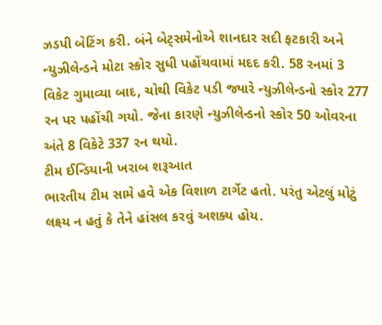ઝડપી બેટિંગ કરી. બંને બેટ્સમેનોએ શાનદાર સદી ફટકારી અને ન્યુઝીલેન્ડને મોટા સ્કોર સુધી પહોંચવામાં મદદ કરી. 58 રનમાં 3 વિકેટ ગુમાવ્યા બાદ, ચોથી વિકેટ પડી જ્યારે ન્યુઝીલેન્ડનો સ્કોર 277 રન પર પહોંચી ગયો. જેના કારણે ન્યુઝીલેન્ડનો સ્કોર 50 ઓવરના અંતે 8 વિકેટે 337 રન થયો.
ટીમ ઈન્ડિયાની ખરાબ શરૂઆત
ભારતીય ટીમ સામે હવે એક વિશાળ ટાર્ગેટ હતો. પરંતુ એટલું મોટું લક્ષ્ય ન હતું કે તેને હાંસલ કરવું અશક્ય હોય.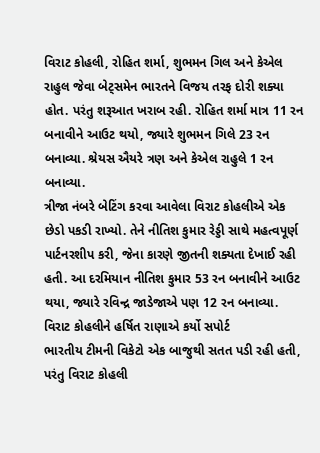વિરાટ કોહલી, રોહિત શર્મા, શુભમન ગિલ અને કેએલ રાહુલ જેવા બેટ્સમેન ભારતને વિજય તરફ દોરી શક્યા હોત. પરંતુ શરૂઆત ખરાબ રહી. રોહિત શર્મા માત્ર 11 રન બનાવીને આઉટ થયો, જ્યારે શુભમન ગિલે 23 રન બનાવ્યા. શ્રેયસ ઐયરે ત્રણ અને કેએલ રાહુલે 1 રન બનાવ્યા.
ત્રીજા નંબરે બેટિંગ કરવા આવેલા વિરાટ કોહલીએ એક છેડો પકડી રાખ્યો. તેને નીતિશ કુમાર રેડ્ડી સાથે મહત્વપૂર્ણ પાર્ટનરશીપ કરી, જેના કારણે જીતની શક્યતા દેખાઈ રહી હતી. આ દરમિયાન નીતિશ કુમાર 53 રન બનાવીને આઉટ થયા, જ્યારે રવિન્દ્ર જાડેજાએ પણ 12 રન બનાવ્યા.
વિરાટ કોહલીને હર્ષિત રાણાએ કર્યો સપોર્ટ
ભારતીય ટીમની વિકેટો એક બાજુથી સતત પડી રહી હતી, પરંતુ વિરાટ કોહલી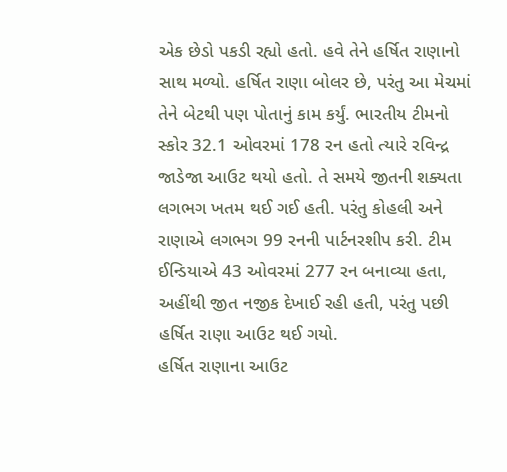એક છેડો પકડી રહ્યો હતો. હવે તેને હર્ષિત રાણાનો સાથ મળ્યો. હર્ષિત રાણા બોલર છે, પરંતુ આ મેચમાં તેને બેટથી પણ પોતાનું કામ કર્યું. ભારતીય ટીમનો સ્કોર 32.1 ઓવરમાં 178 રન હતો ત્યારે રવિન્દ્ર જાડેજા આઉટ થયો હતો. તે સમયે જીતની શક્યતા લગભગ ખતમ થઈ ગઈ હતી. પરંતુ કોહલી અને રાણાએ લગભગ 99 રનની પાર્ટનરશીપ કરી. ટીમ ઈન્ડિયાએ 43 ઓવરમાં 277 રન બનાવ્યા હતા, અહીંથી જીત નજીક દેખાઈ રહી હતી, પરંતુ પછી હર્ષિત રાણા આઉટ થઈ ગયો.
હર્ષિત રાણાના આઉટ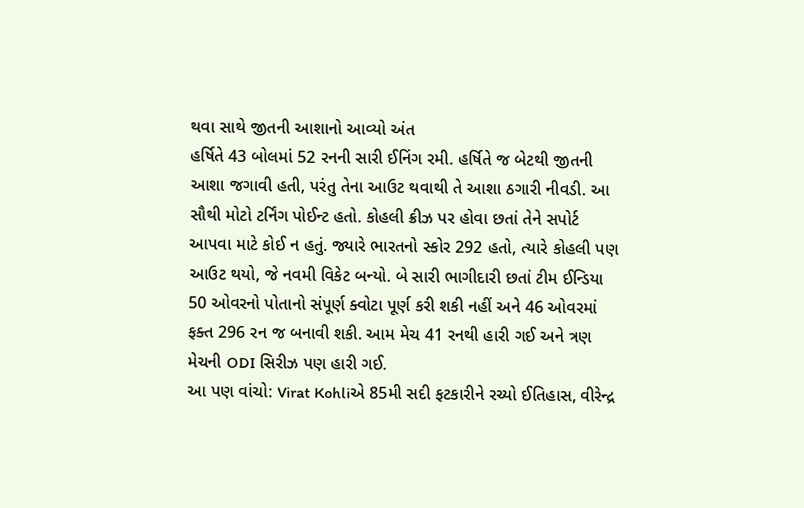થવા સાથે જીતની આશાનો આવ્યો અંત
હર્ષિતે 43 બોલમાં 52 રનની સારી ઈનિંગ રમી. હર્ષિતે જ બેટથી જીતની આશા જગાવી હતી, પરંતુ તેના આઉટ થવાથી તે આશા ઠગારી નીવડી. આ સૌથી મોટો ટર્નિંગ પોઈન્ટ હતો. કોહલી ક્રીઝ પર હોવા છતાં તેને સપોર્ટ આપવા માટે કોઈ ન હતું. જ્યારે ભારતનો સ્કોર 292 હતો, ત્યારે કોહલી પણ આઉટ થયો, જે નવમી વિકેટ બન્યો. બે સારી ભાગીદારી છતાં ટીમ ઈન્ડિયા 50 ઓવરનો પોતાનો સંપૂર્ણ ક્વોટા પૂર્ણ કરી શકી નહીં અને 46 ઓવરમાં ફક્ત 296 રન જ બનાવી શકી. આમ મેચ 41 રનથી હારી ગઈ અને ત્રણ મેચની ODI સિરીઝ પણ હારી ગઈ.
આ પણ વાંચો: Virat Kohliએ 85મી સદી ફટકારીને રચ્યો ઈતિહાસ, વીરેન્દ્ર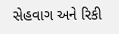સેહવાગ અને રિકી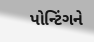પોન્ટિંગને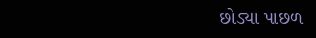છોડ્યા પાછળ